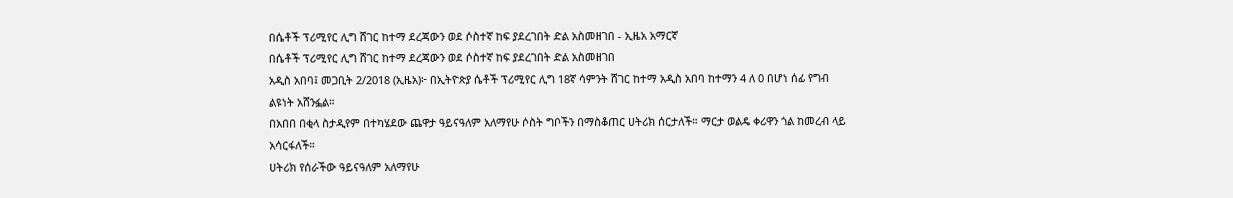በሴቶች ፕሪሚየር ሊግ ሸገር ከተማ ደረጃውን ወደ ሶስተኛ ከፍ ያደረገበት ድል አስመዘገበ - ኢዜአ አማርኛ
በሴቶች ፕሪሚየር ሊግ ሸገር ከተማ ደረጃውን ወደ ሶስተኛ ከፍ ያደረገበት ድል አስመዘገበ
አዲስ አበባ፤ መጋቢት 2/2018 (ኢዜአ)፦ በኢትዮጵያ ሴቶች ፕሪሚየር ሊግ 18ኛ ሳምንት ሸገር ከተማ አዲስ አበባ ከተማን 4 ለ 0 በሆነ ሰፊ የግብ ልዩነት አሸንፏል።
በአበበ በቂላ ስታዲየም በተካሄደው ጨዋታ ዓይናዓለም አለማየሁ ሶስት ግቦችን በማስቆጠር ሀትሪክ ሰርታለች። ማርታ ወልዴ ቀሪዋን ጎል ከመረብ ላይ አሳርፋለች።
ሀትሪክ የሰራችው ዓይናዓለም አለማየሁ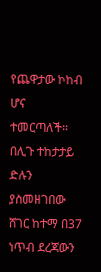የጨዋታው ኮከብ ሆና ተመርጣለች።
በሊጉ ተከታታይ ድሉን ያስመዘገበው ሸገር ከተማ በ37 ነጥብ ደረጃውን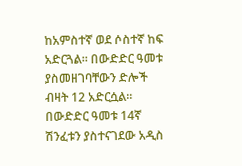ከአምስተኛ ወደ ሶስተኛ ከፍ አድርጓል። በውድድር ዓመቱ ያስመዘገባቸውን ድሎች ብዛት 12 አድርሷል።
በውድድር ዓመቱ 14ኛ ሽንፈቱን ያስተናገደው አዲስ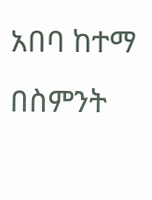አበባ ከተማ በስምንት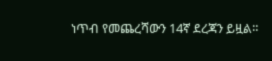ነጥብ የመጨረሻውን 14ኛ ደረጃን ይዟል።